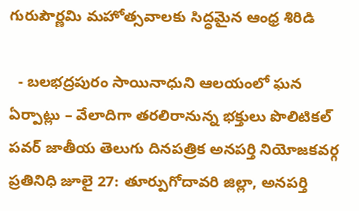గురుపౌర్ణమి మహోత్సవాలకు సిద్ధమైన ఆంధ్ర శిరిడి

  - బలభద్రపురం సాయినాధుని ఆలయంలో ఘన ఏర్పాట్లు – వేలాదిగా తరలిరానున్న భక్తులు పొలిటికల్ పవర్ జాతీయ తెలుగు దినపత్రిక అనపర్తి నియోజకవర్గ ప్రతినిధి జూలై 27: తూర్పుగోదావరి జిల్లా, అనపర్తి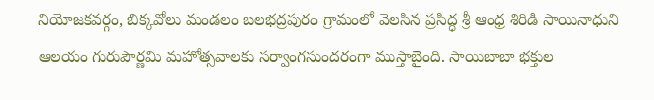నియోజకవర్గం, బిక్కవోలు మండలం బలభద్రపురం గ్రామంలో వెలసిన ప్రసిద్ధ శ్రీ ఆంధ్ర శిరిడి సాయినాధుని ఆలయం గురుపౌర్ణమి మహోత్సవాలకు సర్వాంగసుందరంగా ముస్తాబైంది. సాయిబాబా భక్తుల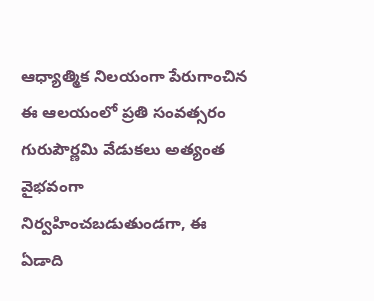ఆధ్యాత్మిక నిలయంగా పేరుగాంచిన ఈ ఆలయంలో ప్రతి సంవత్సరం గురుపౌర్ణమి వేడుకలు అత్యంత వైభవంగా నిర్వహించబడుతుండగా, ఈ ఏడాది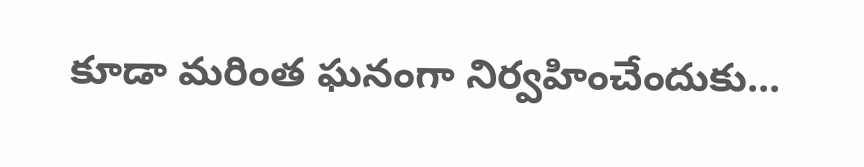కూడా మరింత ఘనంగా నిర్వహించేందుకు...